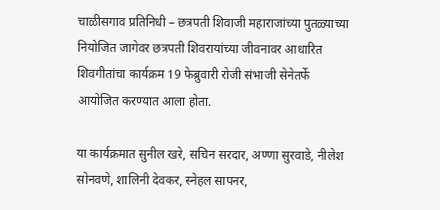चाळीसगाव प्रतिनिधी – छत्रपती शिवाजी महाराजांच्या पुतळ्याच्या नियोजित जागेवर छत्रपती शिवरायांच्या जीवनावर आधारित शिवगीतांचा कार्यक्रम 19 फेब्रुवारी रोजी संभाजी सेनेतर्फे आयोजित करण्यात आला होता.

या कार्यक्रमात सुनील खरे, सचिन सरदार, अण्णा सुरवाडे, नीलेश सोनवणे, शालिनी देवकर, स्नेहल सापनर,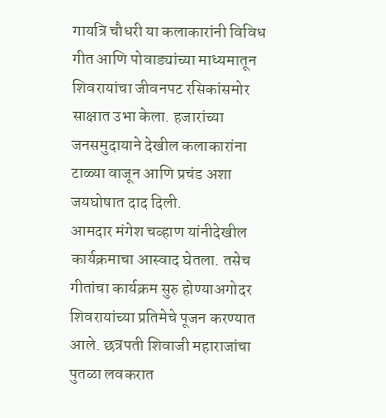गायत्रि चौधरी या कलाकारांनी विविध गीत आणि पोवाड्यांच्या माध्यमातून शिवरायांचा जीवनपट रसिकांसमोर साक्षात उभा केला. हजारांच्या जनसमुदायाने देखील कलाकारांना टाळ्या वाजून आणि प्रचंड अशा जयघोषात दाद दिली.
आमदार मंगेश चव्हाण यांनीदेखील कार्यक्रमाचा आस्वाद घेतला. तसेच गीतांचा कार्यक्रम सुरु होण्याअगोदर शिवरायांच्या प्रतिमेचे पूजन करण्यात आले. छत्रपती शिवाजी महाराजांचा पुतळा लवकरात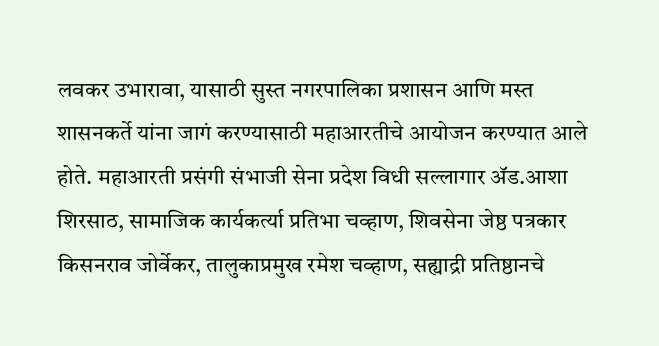लवकर उभारावा, यासाठी सुस्त नगरपालिका प्रशासन आणि मस्त शासनकर्ते यांना जागं करण्यासाठी महाआरतीचे आयोजन करण्यात आले होते. महाआरती प्रसंगी संभाजी सेना प्रदेश विधी सल्लागार ॲड.आशा शिरसाठ, सामाजिक कार्यकर्त्या प्रतिभा चव्हाण, शिवसेना जेष्ठ पत्रकार किसनराव जोर्वेकर, तालुकाप्रमुख रमेश चव्हाण, सह्याद्री प्रतिष्ठानचे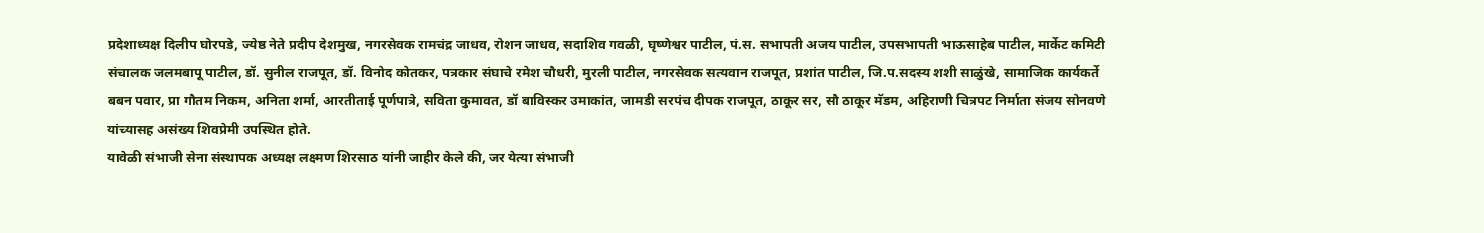प्रदेशाध्यक्ष दिलीप घोरपडे, ज्येष्ठ नेते प्रदीप देशमुख, नगरसेवक रामचंद्र जाधव, रोशन जाधव, सदाशिव गवळी, घृष्णेश्वर पाटील, पं.स. सभापती अजय पाटील, उपसभापती भाऊसाहेब पाटील, मार्केट कमिटी संचालक जलमबापू पाटील, डॉ. सुनील राजपूत, डॉ. विनोद कोतकर, पत्रकार संघाचे रमेश चौधरी, मुरली पाटील, नगरसेवक सत्यवान राजपूत, प्रशांत पाटील, जि.प.सदस्य शशी साळुंखे, सामाजिक कार्यकर्ते बबन पवार, प्रा गौतम निकम, अनिता शर्मा, आरतीताई पूर्णपात्रे, सविता कुमावत, डॉ बाविस्कर उमाकांत, जामडी सरपंच दीपक राजपूत, ठाकूर सर, सौ ठाकूर मॅडम, अहिराणी चित्रपट निर्माता संजय सोनवणे यांच्यासह असंख्य शिवप्रेमी उपस्थित होते.
यावेळी संभाजी सेना संस्थापक अध्यक्ष लक्ष्मण शिरसाठ यांनी जाहीर केले की, जर येत्या संभाजी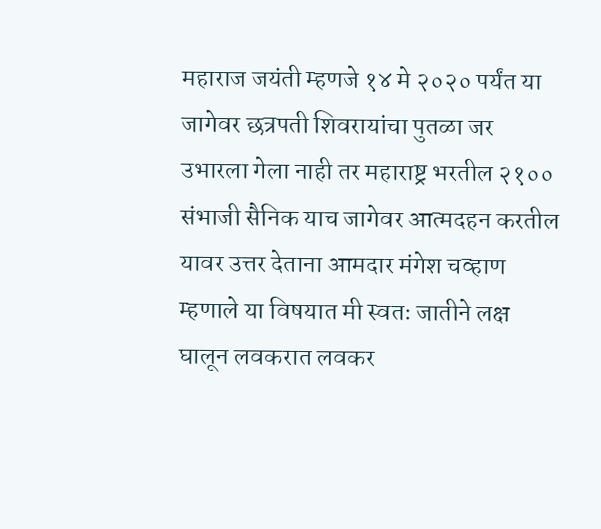महाराज जयंती म्हणजे १४ मे २०२० पर्यंत या जागेवर छत्रपती शिवरायांचा पुतळा जर उभारला गेला नाही तर महाराष्ट्र भरतील २१०० संभाजी सैनिक याच जागेवर आत्मदहन करतील यावर उत्तर देताना आमदार मंगेश चव्हाण म्हणाले या विषयात मी स्वतः जातीने लक्ष घालून लवकरात लवकर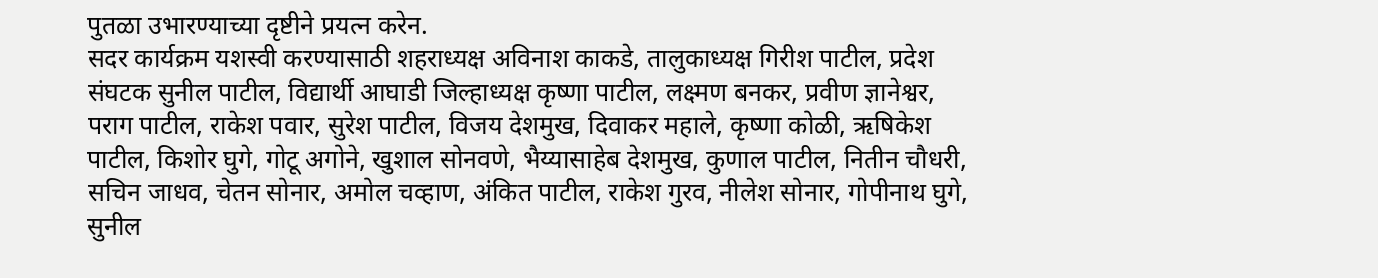पुतळा उभारण्याच्या दृष्टीने प्रयत्न करेन.
सदर कार्यक्रम यशस्वी करण्यासाठी शहराध्यक्ष अविनाश काकडे, तालुकाध्यक्ष गिरीश पाटील, प्रदेश संघटक सुनील पाटील, विद्यार्थी आघाडी जिल्हाध्यक्ष कृष्णा पाटील, लक्ष्मण बनकर, प्रवीण ज्ञानेश्वर, पराग पाटील, राकेश पवार, सुरेश पाटील, विजय देशमुख, दिवाकर महाले, कृष्णा कोळी, ऋषिकेश पाटील, किशोर घुगे, गोटू अगोने, खुशाल सोनवणे, भैय्यासाहेब देशमुख, कुणाल पाटील, नितीन चौधरी, सचिन जाधव, चेतन सोनार, अमोल चव्हाण, अंकित पाटील, राकेश गुरव, नीलेश सोनार, गोपीनाथ घुगे, सुनील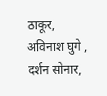ठाकूर, अविनाश घुगे , दर्शन सोनार,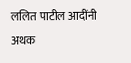ललित पाटील आदींनी अथक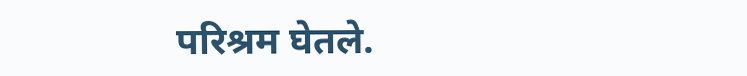परिश्रम घेतले.